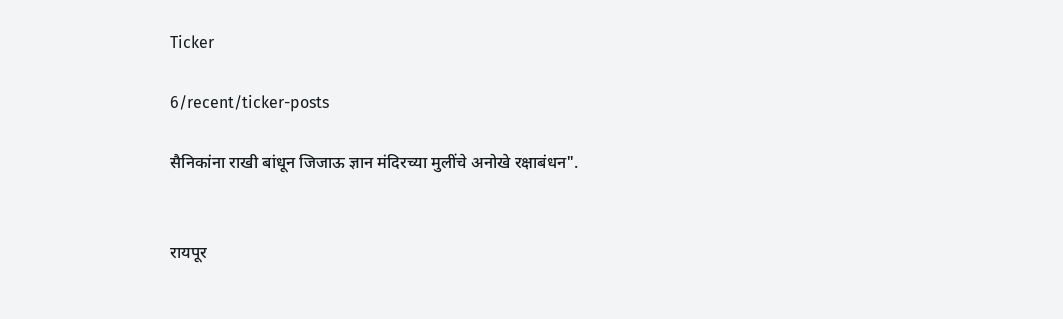Ticker

6/recent/ticker-posts

सैनिकांना राखी बांधून जिजाऊ ज्ञान मंदिरच्या मुलींचे अनोखे रक्षाबंधन".


रायपूर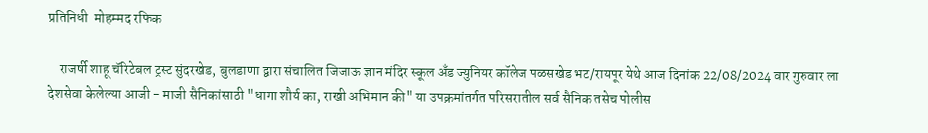प्रतिनिधी  मोहम्मद रफिक

    राजर्षी शाहू चॅरिटेबल ट्रस्ट सुंदरखेड, बुलडाणा द्वारा संचालित जिजाऊ ज्ञान मंदिर स्कूल अँड ज्युनियर कॉलेज पळसखेड भट/रायपूर येथे आज दिनांक 22/08/2024 वार गुरुवार ला देशसेवा केलेल्या आजी - माजी सैनिकांसाठी "धागा शौर्य का, राखी अभिमान की" या उपक्रमांतर्गत परिसरातील सर्व सैनिक तसेच पोलीस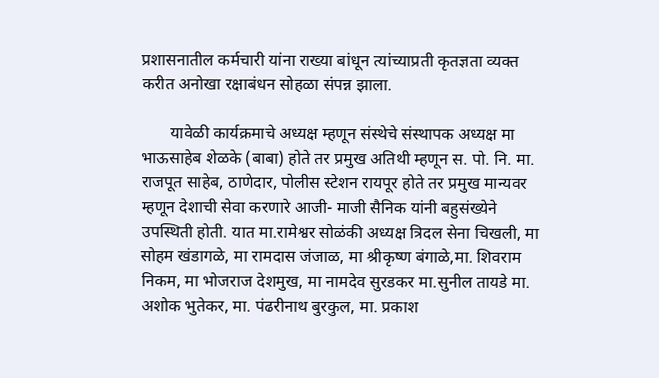प्रशासनातील कर्मचारी यांना राख्या बांधून त्यांच्याप्रती कृतज्ञता व्यक्त करीत अनोखा रक्षाबंधन सोहळा संपन्न झाला.

       यावेळी कार्यक्रमाचे अध्यक्ष म्हणून संस्थेचे संस्थापक अध्यक्ष मा भाऊसाहेब शेळके (बाबा) होते तर प्रमुख अतिथी म्हणून स. पो. नि. मा. राजपूत साहेब, ठाणेदार, पोलीस स्टेशन रायपूर होते तर प्रमुख मान्यवर म्हणून देशाची सेवा करणारे आजी- माजी सैनिक यांनी बहुसंख्येने उपस्थिती होती. यात मा.रामेश्वर सोळंकी अध्यक्ष त्रिदल सेना चिखली, मा सोहम खंडागळे, मा रामदास जंजाळ, मा श्रीकृष्ण बंगाळे,मा. शिवराम निकम, मा भोजराज देशमुख, मा नामदेव सुरडकर मा.सुनील तायडे मा. अशोक भुतेकर, मा. पंढरीनाथ बुरकुल, मा. प्रकाश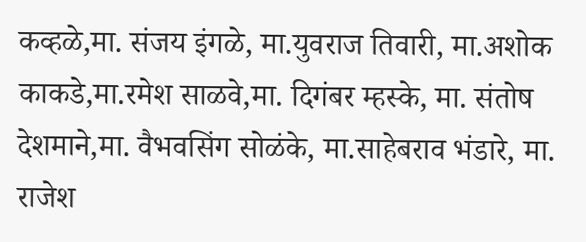कव्हळे,मा. संजय इंगळे, मा.युवराज तिवारी, मा.अशोक काकडे,मा.रमेश साळवे,मा. दिगंबर म्हस्के, मा. संतोष देशमाने,मा. वैभवसिंग सोळंके, मा.साहेबराव भंडारे, मा. राजेश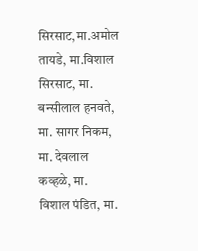सिरसाट,मा.अमोल तायडे, मा.विशाल सिरसाट, मा. बन्सीलाल हनवते, मा. सागर निकम, मा. देवलाल कव्हळे, मा. विशाल पंडित, मा.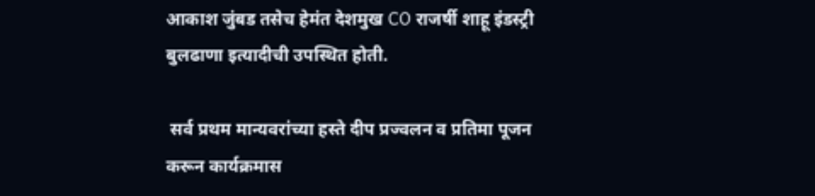आकाश जुंबड तसेच हेमंत देशमुख CO राजर्षी शाहू इंडस्ट्री बुलढाणा इत्यादीची उपस्थित होती.

 सर्व प्रथम मान्यवरांच्या हस्ते दीप प्रज्वलन व प्रतिमा पूजन करून कार्यक्रमास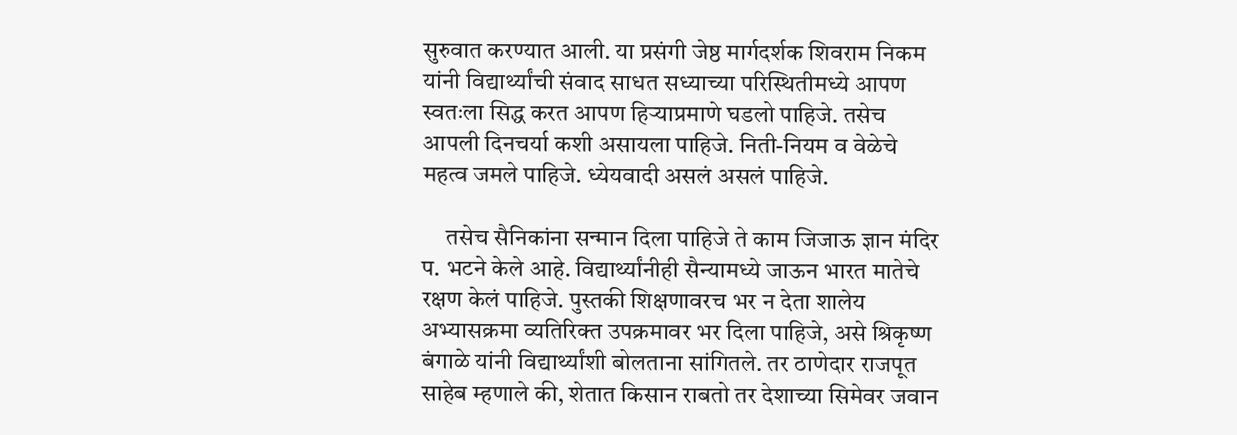सुरुवात करण्यात आली. या प्रसंगी जेष्ठ मार्गदर्शक शिवराम निकम यांनी विद्यार्थ्यांची संवाद साधत सध्याच्या परिस्थितीमध्ये आपण स्वतःला सिद्ध करत आपण हिऱ्याप्रमाणे घडलो पाहिजे. तसेच आपली दिनचर्या कशी असायला पाहिजे. निती-नियम व वेळेचे महत्व जमले पाहिजे. ध्येयवादी असलं असलं पाहिजे.

     तसेच सैनिकांना सन्मान दिला पाहिजे ते काम जिजाऊ ज्ञान मंदिर प. भटने केले आहे. विद्यार्थ्यांनीही सैन्यामध्ये जाऊन भारत मातेचे रक्षण केलं पाहिजे. पुस्तकी शिक्षणावरच भर न देता शालेय अभ्यासक्रमा व्यतिरिक्त उपक्रमावर भर दिला पाहिजे, असे श्रिकृष्ण बंगाळे यांनी विद्यार्थ्यांशी बोलताना सांगितले. तर ठाणेदार राजपूत साहेब म्हणाले की, शेतात किसान राबतो तर देशाच्या सिमेवर जवान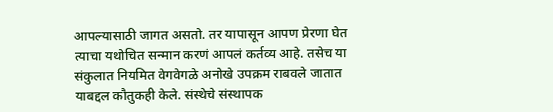आपल्यासाठी जागत असतो. तर यापासून आपण प्रेरणा घेत त्याचा यथोचित सन्मान करणं आपलं कर्तव्य आहे. तसेच या संकुलात नियमित वेगवेगळे अनोखे उपक्रम राबवले जातात याबद्दल कौतुकही केले. संस्थेचे संस्थापक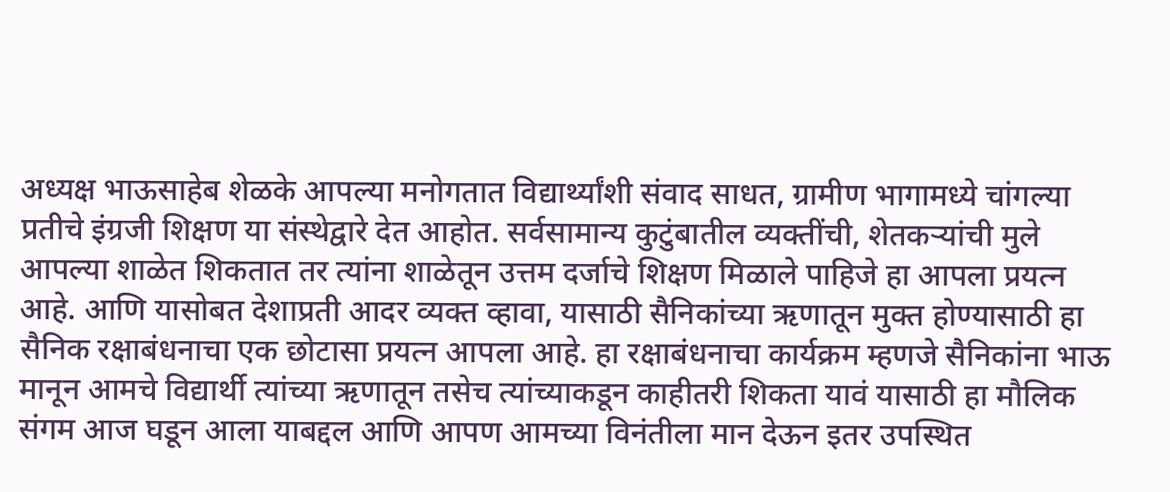अध्यक्ष भाऊसाहेब शेळके आपल्या मनोगतात विद्यार्थ्यांशी संवाद साधत, ग्रामीण भागामध्ये चांगल्या प्रतीचे इंग्रजी शिक्षण या संस्थेद्वारे देत आहोत. सर्वसामान्य कुटुंबातील व्यक्तींची, शेतकऱ्यांची मुले आपल्या शाळेत शिकतात तर त्यांना शाळेतून उत्तम दर्जाचे शिक्षण मिळाले पाहिजे हा आपला प्रयत्न आहे. आणि यासोबत देशाप्रती आदर व्यक्त व्हावा, यासाठी सैनिकांच्या ऋणातून मुक्त होण्यासाठी हा सैनिक रक्षाबंधनाचा एक छोटासा प्रयत्न आपला आहे. हा रक्षाबंधनाचा कार्यक्रम म्हणजे सैनिकांना भाऊ मानून आमचे विद्यार्थी त्यांच्या ऋणातून तसेच त्यांच्याकडून काहीतरी शिकता यावं यासाठी हा मौलिक संगम आज घडून आला याबद्दल आणि आपण आमच्या विनंतीला मान देऊन इतर उपस्थित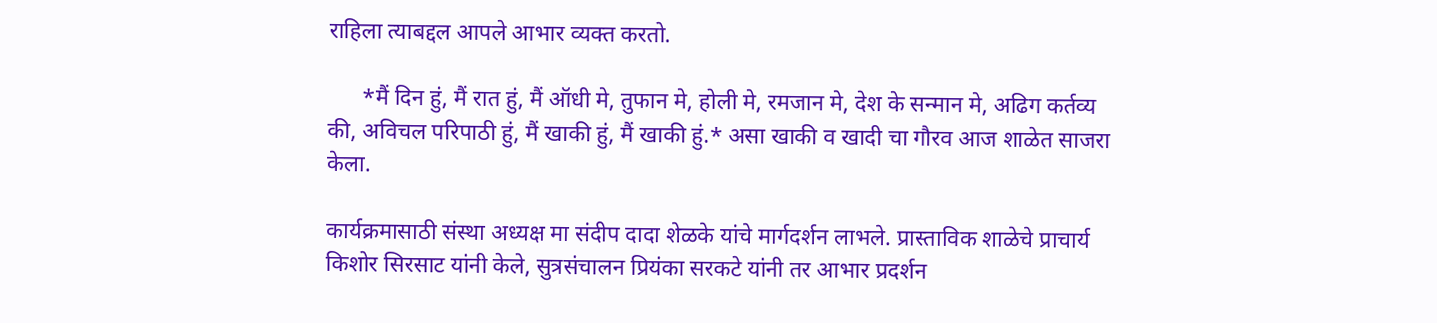राहिला त्याबद्दल आपले आभार व्यक्त करतो.

      *मैं दिन हुं, मैं रात हुं, मैं ऑधी मे, तुफान मे, होली मे, रमजान मे, देश के सन्मान मे, अढिग कर्तव्य की, अविचल परिपाठी हुं, मैं खाकी हुं, मैं खाकी हुं.* असा खाकी व खादी चा गौरव आज शाळेत साजरा केला.

कार्यक्रमासाठी संस्था अध्यक्ष मा संदीप दादा शेळके यांचे मार्गदर्शन लाभले. प्रास्ताविक शाळेचे प्राचार्य किशोर सिरसाट यांनी केले, सुत्रसंचालन प्रियंका सरकटे यांनी तर आभार प्रदर्शन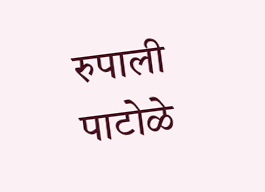रुपाली पाटोळे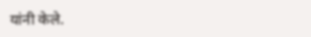यांनी केले.